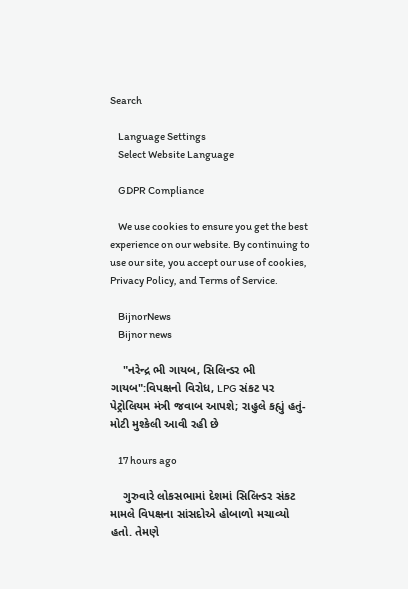Search

    Language Settings
    Select Website Language

    GDPR Compliance

    We use cookies to ensure you get the best experience on our website. By continuing to use our site, you accept our use of cookies, Privacy Policy, and Terms of Service.

    BijnorNews
    Bijnor news

    "નરેન્દ્ર ભી ગાયબ, સિલિન્ડર ભી ગાયબ":વિપક્ષનો વિરોધ, LPG સંકટ પર પેટ્રોલિયમ મંત્રી જવાબ આપશે; રાહુલે કહ્યું હતું- મોટી મુશ્કેલી આવી રહી છે

    17 hours ago

    ગુરુવારે લોકસભામાં દેશમાં સિલિન્ડર સંકટ મામલે વિપક્ષના સાંસદોએ હોબાળો મચાવ્યો હતો. તેમણે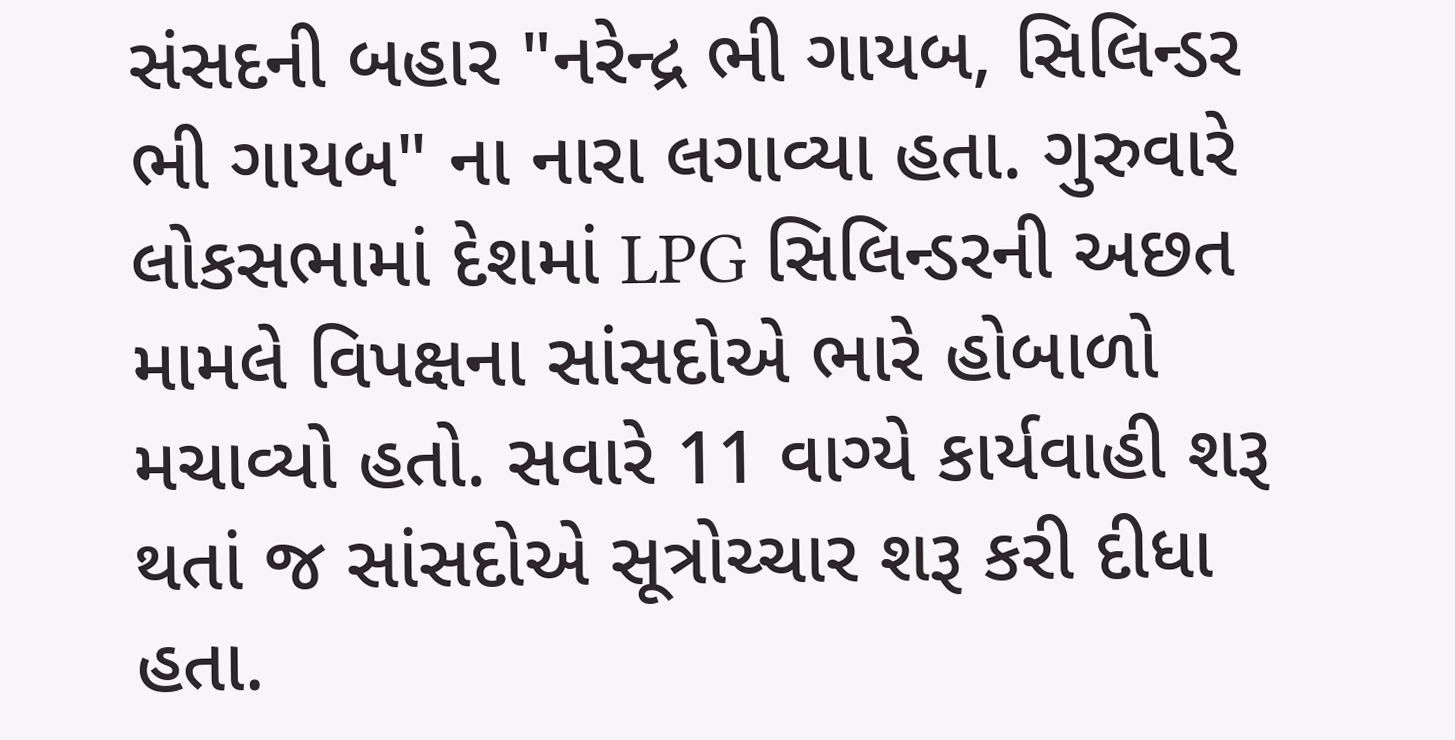સંસદની બહાર "નરેન્દ્ર ભી ગાયબ, સિલિન્ડર ભી ગાયબ" ના નારા લગાવ્યા હતા. ગુરુવારે લોકસભામાં દેશમાં LPG સિલિન્ડરની અછત મામલે વિપક્ષના સાંસદોએ ભારે હોબાળો મચાવ્યો હતો. સવારે 11 વાગ્યે કાર્યવાહી શરૂ થતાં જ સાંસદોએ સૂત્રોચ્ચાર શરૂ કરી દીધા હતા.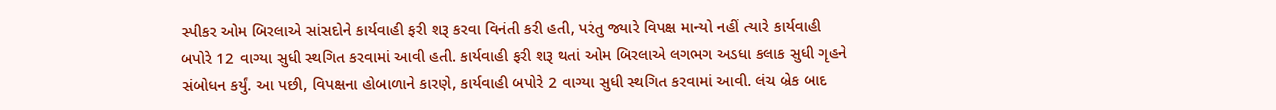સ્પીકર ઓમ બિરલાએ સાંસદોને કાર્યવાહી ફરી શરૂ કરવા વિનંતી કરી હતી, પરંતુ જ્યારે વિપક્ષ માન્યો નહીં ત્યારે કાર્યવાહી બપોરે 12 વાગ્યા સુધી સ્થગિત કરવામાં આવી હતી. કાર્યવાહી ફરી શરૂ થતાં ઓમ બિરલાએ લગભગ અડધા કલાક સુધી ગૃહને સંબોધન કર્યું. આ પછી, વિપક્ષના હોબાળાને કારણે, કાર્યવાહી બપોરે 2 વાગ્યા સુધી સ્થગિત કરવામાં આવી. લંચ બ્રેક બાદ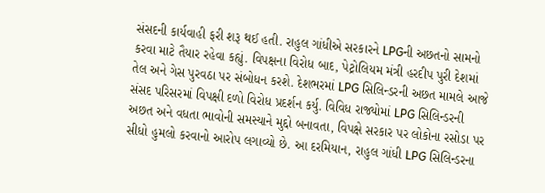સંસદની કાર્યવાહી ફરી શરૂ થઈ હતી. રાહુલ ગાંધીએ સરકારને LPGની અછતનો સામનો કરવા માટે તૈયાર રહેવા કહ્યું. વિપક્ષના વિરોધ બાદ, પેટ્રોલિયમ મંત્રી હરદીપ પુરી દેશમાં તેલ અને ગેસ પુરવઠા પર સંબોધન કરશે. દેશભરમાં LPG સિલિન્ડરની અછત મામલે આજે સંસદ પરિસરમાં વિપક્ષી દળો વિરોધ પ્રદર્શન કર્યુ. વિવિધ રાજ્યોમાં LPG સિલિન્ડરની અછત અને વધતા ભાવોની સમસ્યાને મુદ્દો બનાવતા, વિપક્ષે સરકાર પર લોકોના રસોડા પર સીધો હુમલો કરવાનો આરોપ લગાવ્યો છે. આ દરમિયાન, રાહુલ ગાંધી LPG સિલિન્ડરના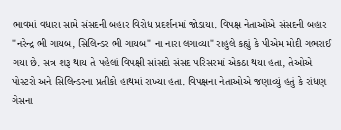ભાવમાં વધારા સામે સંસદની બહાર વિરોધ પ્રદર્શનમાં જોડાયા. વિપક્ષ નેતાઓએ સંસદની બહાર "નરેન્દ્ર ભી ગાયબ, સિલિન્ડર ભી ગાયબ" ના નારા લગાવ્યા" રાહુલે કહ્યું કે પીએમ મોદી ગભરાઈ ગયા છે. સત્ર શરૂ થાય તે પહેલાં વિપક્ષી સાંસદો સંસદ પરિસરમાં એકઠા થયા હતા, તેઓએ પોસ્ટરો અને સિલિન્ડરના પ્રતીકો હાથમાં રાખ્યા હતા. વિપક્ષના નેતાઓએ જણાવ્યું હતું કે રાંધણ ગેસના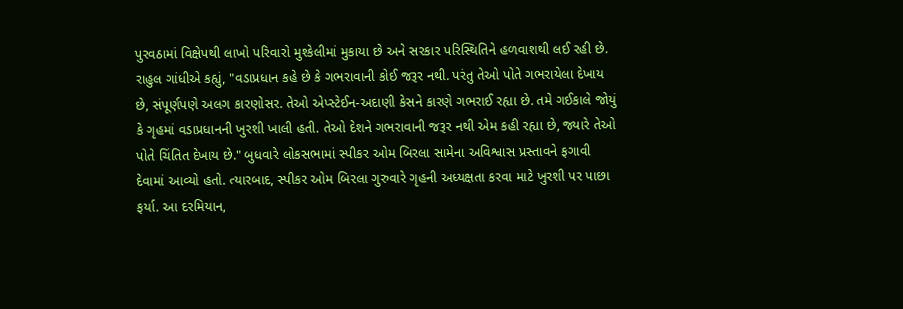પુરવઠામાં વિક્ષેપથી લાખો પરિવારો મુશ્કેલીમાં મુકાયા છે અને સરકાર પરિસ્થિતિને હળવાશથી લઈ રહી છે. રાહુલ ગાંધીએ કહ્યું, "વડાપ્રધાન કહે છે કે ગભરાવાની કોઈ જરૂર નથી. પરંતુ તેઓ પોતે ગભરાયેલા દેખાય છે, સંપૂર્ણપણે અલગ કારણોસર. તેઓ એપ્સ્ટેઈન-અદાણી કેસને કારણે ગભરાઈ રહ્યા છે. તમે ગઈકાલે જોયું કે ગૃહમાં વડાપ્રધાનની ખુરશી ખાલી હતી. તેઓ દેશને ગભરાવાની જરૂર નથી એમ કહી રહ્યા છે, જ્યારે તેઓ પોતે ચિંતિત દેખાય છે." બુધવારે લોકસભામાં સ્પીકર ઓમ બિરલા સામેના અવિશ્વાસ પ્રસ્તાવને ફગાવી દેવામાં આવ્યો હતો. ત્યારબાદ, સ્પીકર ઓમ બિરલા ગુરુવારે ગૃહની અધ્યક્ષતા કરવા માટે ખુરશી પર પાછા ફર્યા. આ દરમિયાન,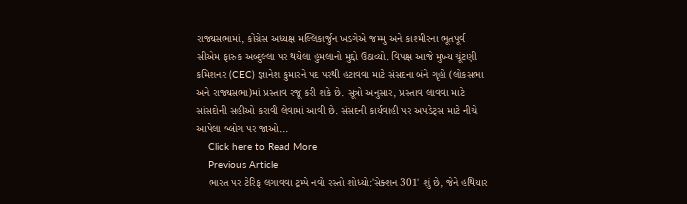રાજ્યસભામાં, કોંગ્રેસ અધ્યક્ષ મલ્લિકાર્જુન ખડગેએ જમ્મુ અને કાશ્મીરના ભૂતપૂર્વ સીએમ ફારુક અબ્દુલ્લા પર થયેલા હુમલાનો મુદ્દો ઉઠાવ્યો. વિપક્ષ આજે મુખ્ય ચૂંટણી કમિશનર (CEC) જ્ઞાનેશ કુમારને પદ પરથી હટાવવા માટે સંસદના બંને ગૃહો (લોકસભા અને રાજ્યસભા)માં પ્રસ્તાવ રજૂ કરી શકે છે. સૂત્રો અનુસાર, પ્રસ્તાવ લાવવા માટે સાંસદોની સહીઓ કરાવી લેવામાં આવી છે. સંસદની કાર્યવાહી પર અપડેટ્સ માટે નીચે આપેલા બ્લોગ પર જાઓ...
    Click here to Read More
    Previous Article
    ભારત પર ટેરિફ લગાવવા ટ્રમ્પે નવો રસ્તો શોધ્યો:'સેક્શન 301' શું છે, જેને હથિયાર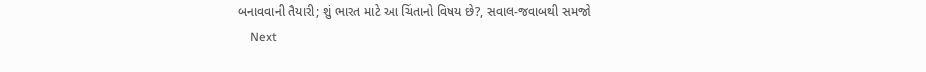બનાવવાની તૈયારી; શું ભારત માટે આ ચિંતાનો વિષય છે?, સવાલ-જવાબથી સમજો
    Next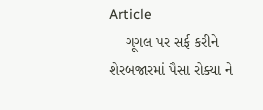Article
    ગૂગલ પર સર્ફ કરીને શેરબજારમાં પૈસા રોક્યા ને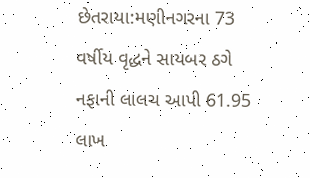છેતરાયા:મણીનગરના 73 વર્ષીય વૃદ્ધને સાયબર ઠગે નફાની લાલચ આપી 61.95 લાખ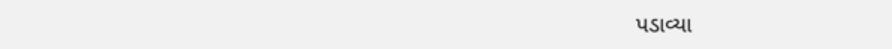પડાવ્યા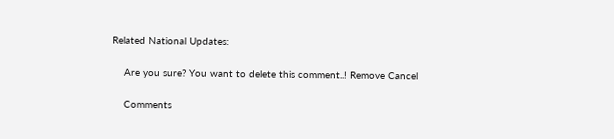Related National Updates:

    Are you sure? You want to delete this comment..! Remove Cancel

    Comments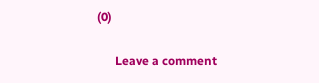(0)

      Leave a comment